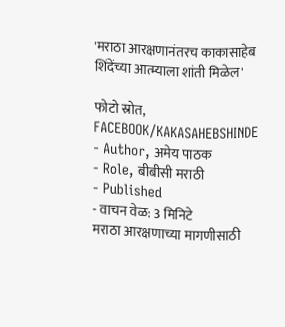'मराठा आरक्षणानंतरच काकासाहेब शिंदेंच्या आत्म्याला शांती मिळेल'

फोटो स्रोत, FACEBOOK/KAKASAHEBSHINDE
- Author, अमेय पाठक
- Role, बीबीसी मराठी
- Published
- वाचन वेळ: 3 मिनिटे
मराठा आरक्षणाच्या मागणीसाठी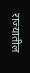राज्यातील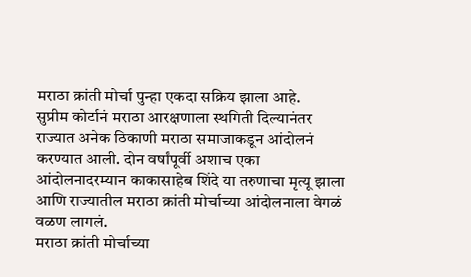मराठा क्रांती मोर्चा पुन्हा एकदा सक्रिय झाला आहे.
सुप्रीम कोर्टानं मराठा आरक्षणाला स्थगिती दिल्यानंतर राज्यात अनेक ठिकाणी मराठा समाजाकडून आंदोलनं करण्यात आली. दोन वर्षांपूर्वी अशाच एका आंदोलनादरम्यान काकासाहेब शिंदे या तरुणाचा मृत्यू झाला आणि राज्यातील मराठा क्रांती मोर्चाच्या आंदोलनाला वेगळं वळण लागलं.
मराठा क्रांती मोर्चाच्या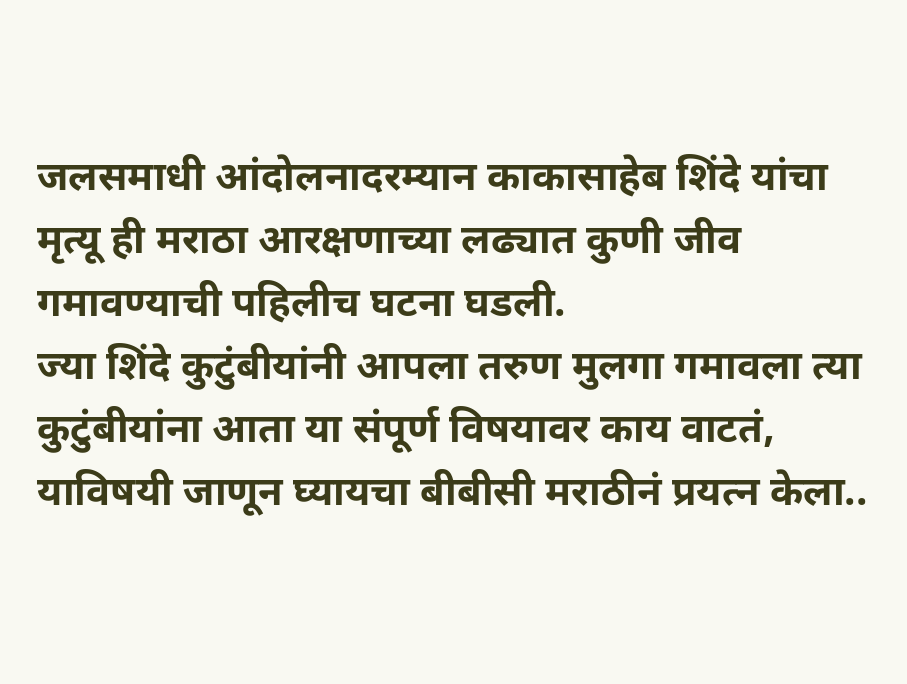जलसमाधी आंदोलनादरम्यान काकासाहेब शिंदे यांचा मृत्यू ही मराठा आरक्षणाच्या लढ्यात कुणी जीव गमावण्याची पहिलीच घटना घडली.
ज्या शिंदे कुटुंबीयांनी आपला तरुण मुलगा गमावला त्या कुटुंबीयांना आता या संपूर्ण विषयावर काय वाटतं, याविषयी जाणून घ्यायचा बीबीसी मराठीनं प्रयत्न केला..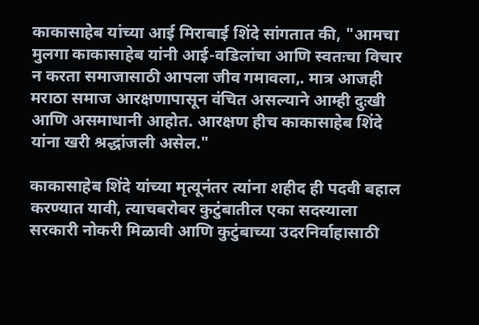काकासाहेब यांच्या आई मिराबाई शिंदे सांगतात की, "आमचा मुलगा काकासाहेब यांनी आई-वडिलांचा आणि स्वतःचा विचार न करता समाजासाठी आपला जीव गमावला,. मात्र आजही मराठा समाज आरक्षणापासून वंचित असल्याने आम्ही दुःखी आणि असमाधानी आहोत. आरक्षण हीच काकासाहेब शिंदे यांना खरी श्रद्धांजली असेल."

काकासाहेब शिंदे यांच्या मृत्यूनंतर त्यांना शहीद ही पदवी बहाल करण्यात यावी, त्याचबरोबर कुटुंबातील एका सदस्याला सरकारी नोकरी मिळावी आणि कुटुंबाच्या उदरनिर्वाहासाठी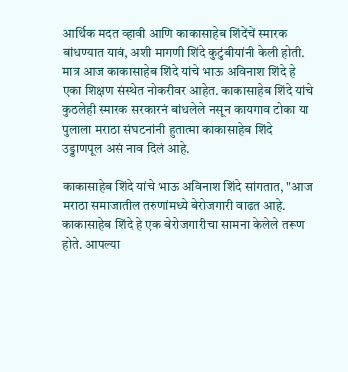आर्थिक मदत व्हावी आणि काकासाहेब शिंदेंचें स्मारक बांधण्यात यावं, अशी मागणी शिंदे कुटुंबीयांनी केली होती.
मात्र आज काकासाहेब शिंदे यांचे भाऊ अविनाश शिंदे हे एका शिक्षण संस्थेत नोकरीवर आहेत. काकासाहेब शिंदे यांचे कुठलेही स्मारक सरकारनं बांधलेले नसून कायगाव टोका या पुलाला मराठा संघटनांनी हुतात्मा काकासाहेब शिंदे उड्डाणपूल असं नाव दिलं आहे.

काकासाहेब शिंदे यांचे भाऊ अविनाश शिंदे सांगतात, "आज मराठा समाजातील तरुणांमध्ये बेरोजगारी वाढत आहे. काकासाहेब शिंदे हे एक बेरोजगारीचा सामना केलेले तरूण होते. आपल्या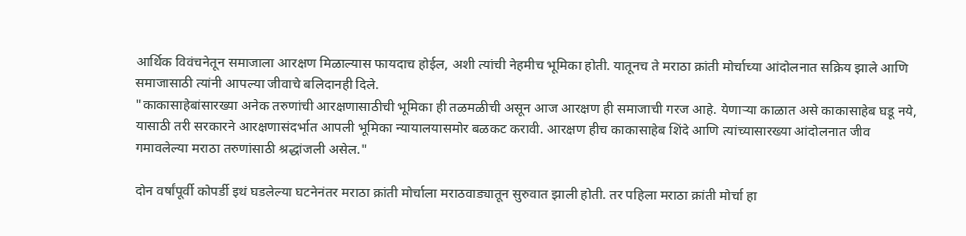आर्थिक विवंचनेतून समाजाला आरक्षण मिळाल्यास फायदाच होईल, अशी त्यांची नेहमीच भूमिका होती. यातूनच ते मराठा क्रांती मोर्चाच्या आंदोलनात सक्रिय झाले आणि समाजासाठी त्यांनी आपल्या जीवाचे बलिदानही दिले.
"काकासाहेबांसारख्या अनेक तरुणांची आरक्षणासाठीची भूमिका ही तळमळीची असून आज आरक्षण ही समाजाची गरज आहे. येणाऱ्या काळात असे काकासाहेब घडू नये, यासाठी तरी सरकारने आरक्षणासंदर्भात आपली भूमिका न्यायालयासमोर बळकट करावी. आरक्षण हीच काकासाहेब शिंदे आणि त्यांच्यासारख्या आंदोलनात जीव गमावलेल्या मराठा तरुणांसाठी श्रद्धांजली असेल."

दोन वर्षांपूर्वी कोपर्डी इथं घडलेल्या घटनेनंतर मराठा क्रांती मोर्चाला मराठवाड्यातून सुरुवात झाली होती. तर पहिला मराठा क्रांती मोर्चा हा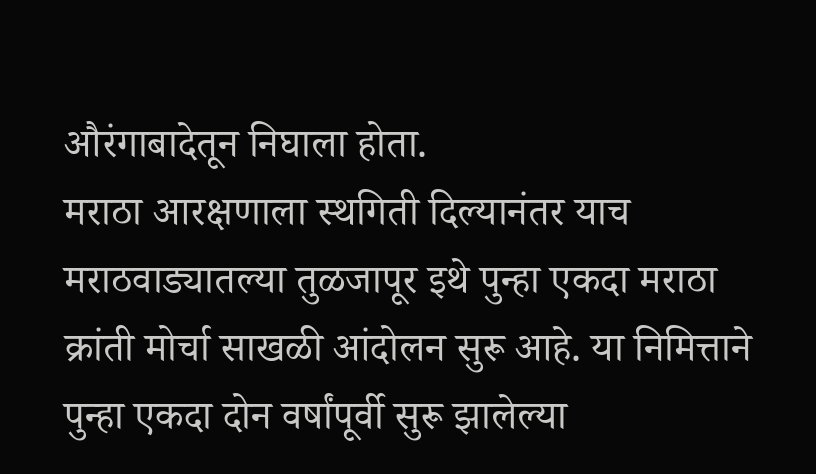औरंगाबादेतून निघाला होता.
मराठा आरक्षणाला स्थगिती दिल्यानंतर याच मराठवाड्यातल्या तुळजापूर इथे पुन्हा एकदा मराठा क्रांती मोर्चा साखळी आंदोलन सुरू आहे. या निमित्ताने पुन्हा एकदा दोन वर्षांपूर्वी सुरू झालेल्या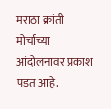मराठा क्रांती मोर्चाच्या आंदोलनावर प्रकाश पडत आहे.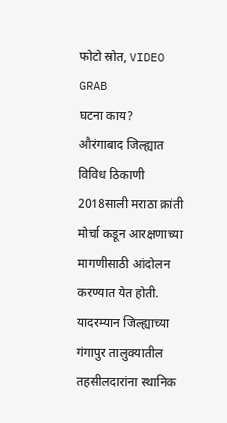फोटो स्रोत, VIDEO GRAB
घटना काय?
औरंगाबाद जिल्ह्यात विविध ठिकाणी 2018साली मराठा क्रांती मोर्चा कडून आरक्षणाच्या मागणीसाठी आंदोलन करण्यात येत होती.
यादरम्यान जिल्ह्याच्या गंगापुर तालुक्यातील तहसीलदारांना स्थानिक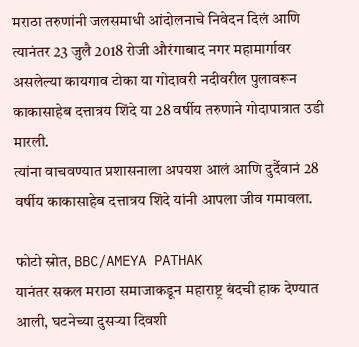मराठा तरुणांनी जलसमाधी आंदोलनाचे निवेदन दिलं आणि त्यानंतर 23 जुलै 2018 रोजी औरंगाबाद नगर महामार्गावर असलेल्या कायगाव टोका या गोदावरी नदीवरील पुलावरून काकासाहेब दत्तात्रय शिंदे या 28 वर्षीय तरुणाने गोदापात्रात उडी मारली.
त्यांना वाचवण्यात प्रशासनाला अपयश आलं आणि दुर्दैवानं 28 वर्षीय काकासाहेब दत्तात्रय शिंदे यांनी आपला जीव गमावला.

फोटो स्रोत, BBC/AMEYA PATHAK
यानंतर सकल मराठा समाजाकडून महाराष्ट्र बंदची हाक देण्यात आली, घटनेच्या दुसऱ्या दिवशी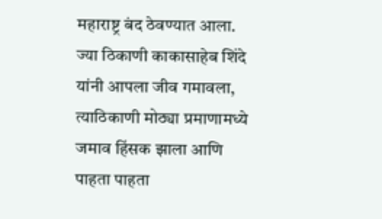महाराष्ट्र बंद ठेवण्यात आला. ज्या ठिकाणी काकासाहेब शिंदे यांनी आपला जीव गमावला, त्याठिकाणी मोठ्या प्रमाणामध्ये जमाव हिंसक झाला आणि पाहता पाहता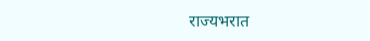राज्यभरात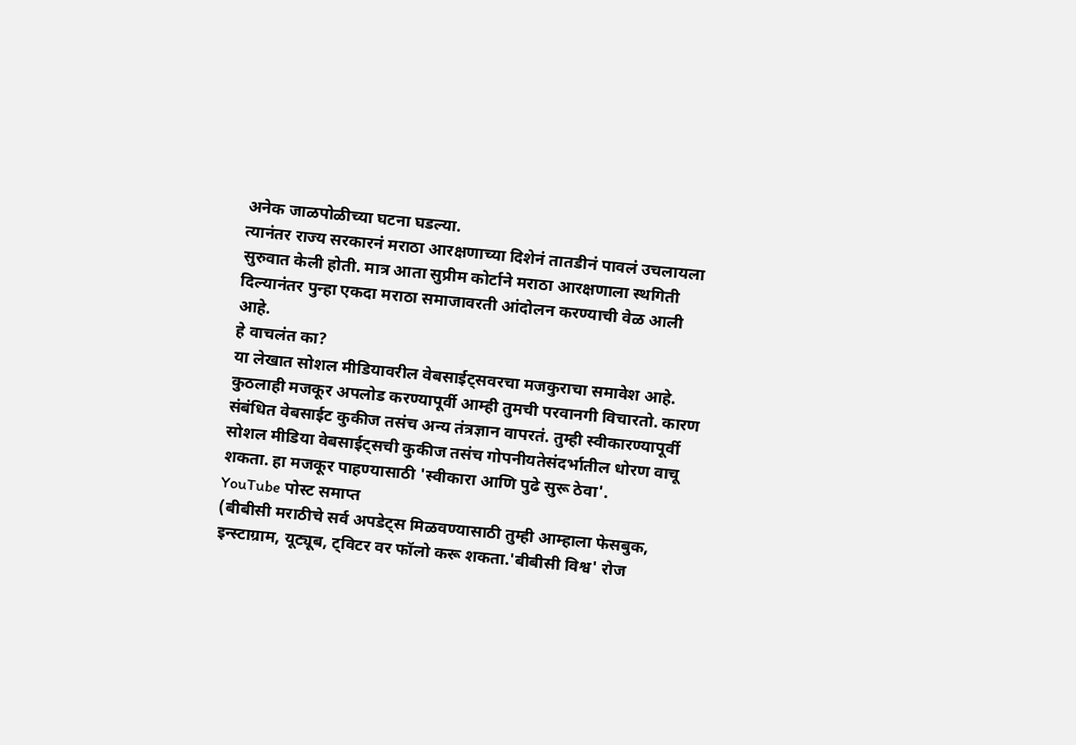अनेक जाळपोळीच्या घटना घडल्या.
त्यानंतर राज्य सरकारनं मराठा आरक्षणाच्या दिशेनं तातडीनं पावलं उचलायला सुरुवात केली होती. मात्र आता सुप्रीम कोर्टाने मराठा आरक्षणाला स्थगिती दिल्यानंतर पुन्हा एकदा मराठा समाजावरती आंदोलन करण्याची वेळ आली आहे.
हे वाचलंत का?
या लेखात सोशल मीडियावरील वेबसाईट्सवरचा मजकुराचा समावेश आहे. कुठलाही मजकूर अपलोड करण्यापूर्वी आम्ही तुमची परवानगी विचारतो. कारण संबंधित वेबसाईट कुकीज तसंच अन्य तंत्रज्ञान वापरतं. तुम्ही स्वीकारण्यापूर्वी सोशल मीडिया वेबसाईट्सची कुकीज तसंच गोपनीयतेसंदर्भातील धोरण वाचू शकता. हा मजकूर पाहण्यासाठी 'स्वीकारा आणि पुढे सुरू ठेवा'.
YouTube पोस्ट समाप्त
(बीबीसी मराठीचे सर्व अपडेट्स मिळवण्यासाठी तुम्ही आम्हाला फेसबुक, इन्स्टाग्राम, यूट्यूब, ट्विटर वर फॉलो करू शकता.'बीबीसी विश्व' रोज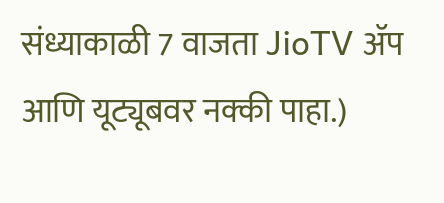संध्याकाळी 7 वाजता JioTV ॲप आणि यूट्यूबवर नक्की पाहा.)